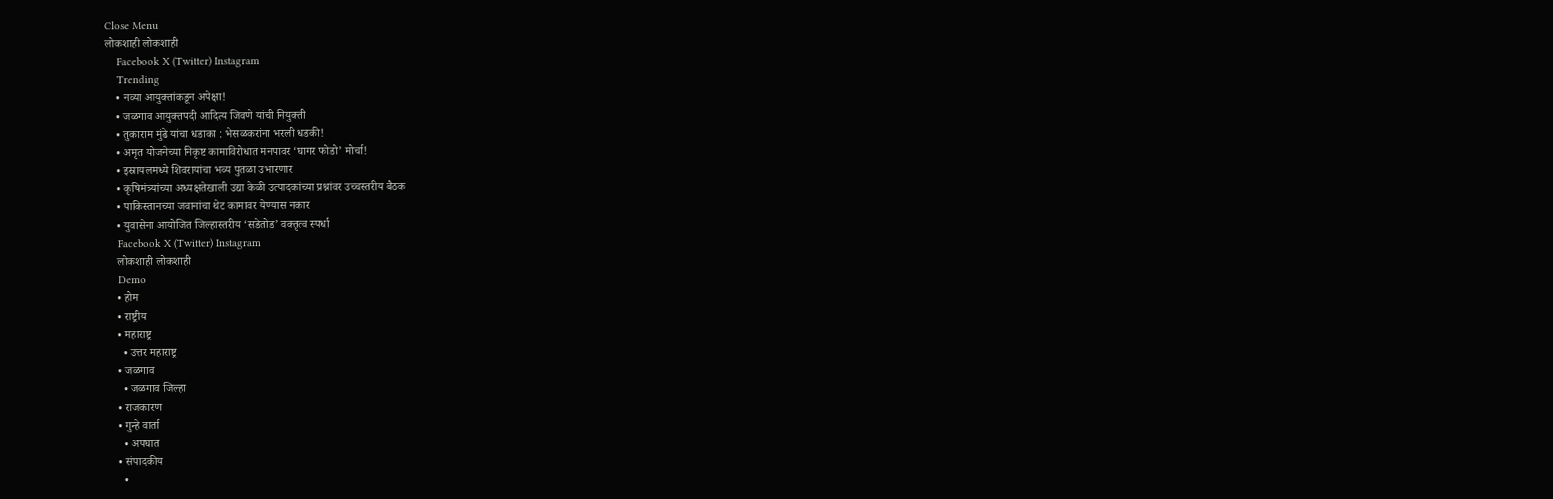Close Menu
लोकशाही लोकशाही
    Facebook X (Twitter) Instagram
    Trending
    • नव्या आयुक्तांकडून अपेक्षा!
    • जळगाव आयुक्तपदी आदित्य जिवणे यांची नियुक्ती
    • तुकाराम मुंढे यांचा धडाका : भेसळकरांना भरली धडकी!
    • अमृत योजनेच्या निकृष्ट कामाविरोधात मनपावर ‘घागर फोडो’ मोर्चा!
    • इस्रायलमध्ये शिवरायांचा भव्य पुतळा उभारणार
    • कृषिमंत्र्यांच्या अध्यक्षतेखाली उद्या केळी उत्पादकांच्या प्रश्नांवर उच्चस्तरीय बैठक
    • पाकिस्तानच्या जवानांचा थेट कामावर येण्यास नकार
    • युवासेना आयोजित जिल्हास्तरीय ‘सडेतोड’ वक्तृत्व स्पर्धा
    Facebook X (Twitter) Instagram
    लोकशाही लोकशाही
    Demo
    • होम
    • राष्ट्रीय
    • महाराष्ट्र
      • उत्तर महाराष्ट्र
    • जळगाव
      • जळगाव जिल्हा
    • राजकारण
    • गुन्हे वार्ता
      • अपघात
    • संपादकीय
      •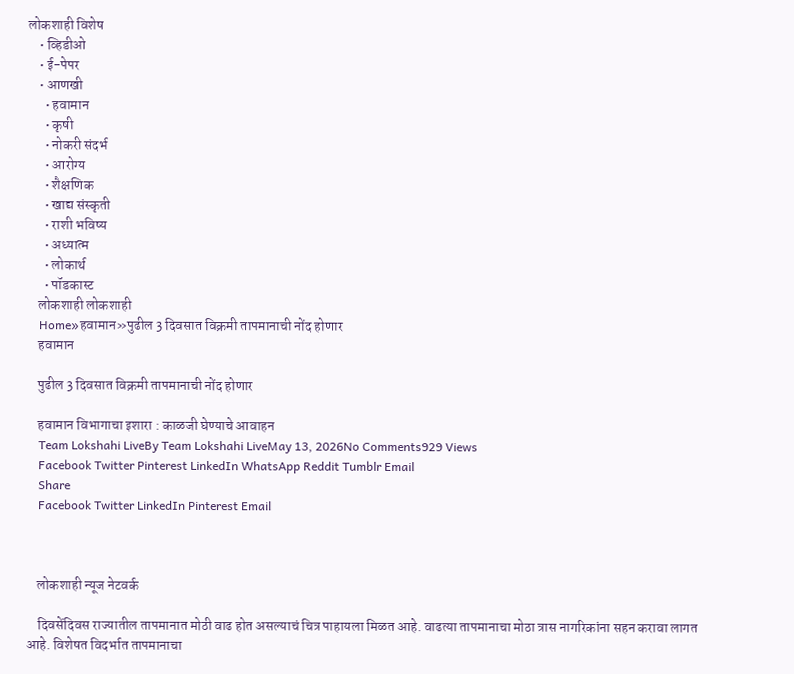लोकशाही विशेष
    • व्हिडीओ
    • ई-पेपर
    • आणखी
      • हवामान
      • कृषी
      • नोकरी संदर्भ
      • आरोग्य
      • शैक्षणिक
      • खाद्य संस्कृती
      • राशी भविष्य
      • अध्यात्म
      • लोकार्थ
      • पॉडकास्ट
    लोकशाही लोकशाही
    Home»हवामान»पुढील 3 दिवसात विक्रमी तापमानाची नोंद होणार
    हवामान

    पुढील 3 दिवसात विक्रमी तापमानाची नोंद होणार

    हवामान विभागाचा इशारा : काळजी घेण्याचे आवाहन
    Team Lokshahi LiveBy Team Lokshahi LiveMay 13, 2026No Comments929 Views
    Facebook Twitter Pinterest LinkedIn WhatsApp Reddit Tumblr Email
    Share
    Facebook Twitter LinkedIn Pinterest Email



    लोकशाही न्यूज नेटवर्क

    दिवसेंदिवस राज्यातील तापमानात मोठी वाढ होत असल्याचं चित्र पाहायला मिळत आहे. वाढत्या तापमानाचा मोठा त्रास नागरिकांना सहन करावा लागत आहे. विशेषत विदर्भात तापमानाचा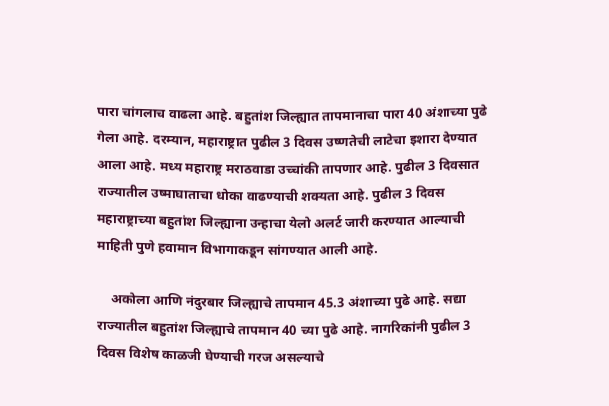पारा चांगलाच वाढला आहे. बहुतांश जिल्ह्यात तापमानाचा पारा 40 अंशाच्या पुढे गेला आहे. दरम्यान, महाराष्ट्रात पुढील 3 दिवस उष्णतेची लाटेचा इशारा देण्यात आला आहे. मध्य महाराष्ट्र मराठवाडा उच्चांकी तापणार आहे. पुढील 3 दिवसात राज्यातील उष्माघाताचा धोका वाढण्याची शक्यता आहे. पुढील 3 दिवस महाराष्ट्राच्या बहुतांश जिल्ह्याना उन्हाचा येलो अलर्ट जारी करण्यात आल्याची माहिती पुणे हवामान विभागाकडून सांगण्यात आली आहे.

    अकोला आणि नंदुरबार जिल्ह्याचे तापमान 45.3 अंशाच्या पुढे आहे. सद्या राज्यातील बहुतांश जिल्ह्याचे तापमान 40 च्या पुढे आहे. नागरिकांनी पुढील 3 दिवस विशेष काळजी घेण्याची गरज असल्याचे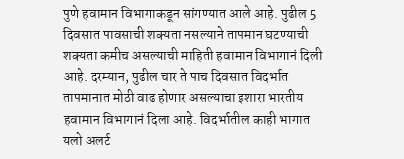पुणे हवामान विभागाकडून सांगण्यात आले आहे. पुढील 5 दिवसात पावसाची शक्यता नसल्याने तापमान घटण्याची शक्यता कमीच असल्याची माहिती हवामान विभागानं दिली आहे. दरम्यान, पुढील चार ते पाच दिवसात विदर्भात तापमानात मोठी वाढ होणार असल्याचा इशारा भारतीय हवामान विभागानं दिला आहे. विदर्भातील काही भागात यलो अलर्ट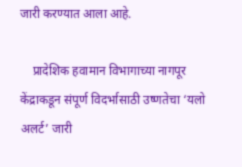जारी करण्यात आला आहे.

    प्रादेशिक हवामान विभागाच्या नागपूर केंद्राकडून संपूर्ण विदर्भासाठी उष्णतेचा ‘यलो अलर्ट’ जारी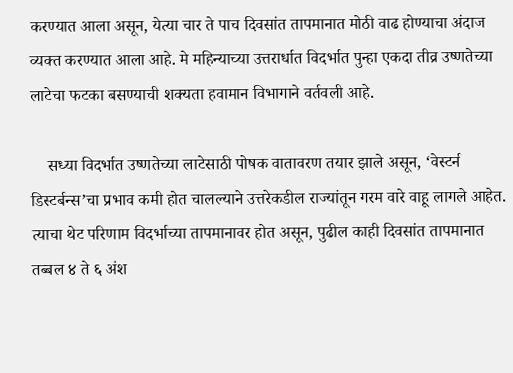करण्यात आला असून, येत्या चार ते पाच दिवसांत तापमानात मोठी वाढ होण्याचा अंदाज व्यक्त करण्यात आला आहे. मे महिन्याच्या उत्तरार्धात विदर्भात पुन्हा एकदा तीव्र उष्णतेच्या लाटेचा फटका बसण्याची शक्यता हवामान विभागाने वर्तवली आहे.

    सध्या विदर्भात उष्णतेच्या लाटेसाठी पोषक वातावरण तयार झाले असून, ‘वेस्टर्न डिस्टर्बन्स’चा प्रभाव कमी होत चालल्याने उत्तरेकडील राज्यांतून गरम वारे वाहू लागले आहेत. त्याचा थेट परिणाम विदर्भाच्या तापमानावर होत असून, पुढील काही दिवसांत तापमानात तब्बल ४ ते ६ अंश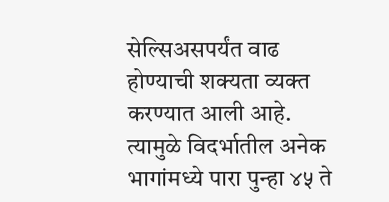सेल्सिअसपर्यंत वाढ होण्याची शक्यता व्यक्त करण्यात आली आहे. त्यामुळे विदर्भातील अनेक भागांमध्ये पारा पुन्हा ४५ ते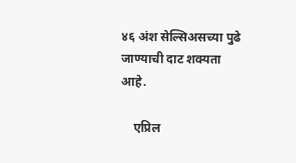४६ अंश सेल्सिअसच्या पुढे जाण्याची दाट शक्यता आहे.

    एप्रिल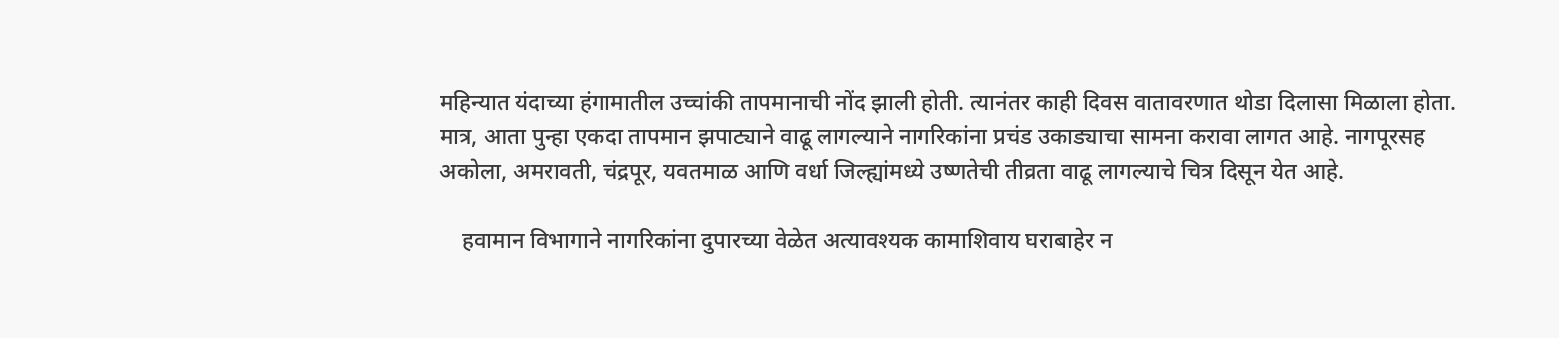महिन्यात यंदाच्या हंगामातील उच्चांकी तापमानाची नोंद झाली होती. त्यानंतर काही दिवस वातावरणात थोडा दिलासा मिळाला होता. मात्र, आता पुन्हा एकदा तापमान झपाट्याने वाढू लागल्याने नागरिकांना प्रचंड उकाड्याचा सामना करावा लागत आहे. नागपूरसह अकोला, अमरावती, चंद्रपूर, यवतमाळ आणि वर्धा जिल्ह्यांमध्ये उष्णतेची तीव्रता वाढू लागल्याचे चित्र दिसून येत आहे.

    हवामान विभागाने नागरिकांना दुपारच्या वेळेत अत्यावश्यक कामाशिवाय घराबाहेर न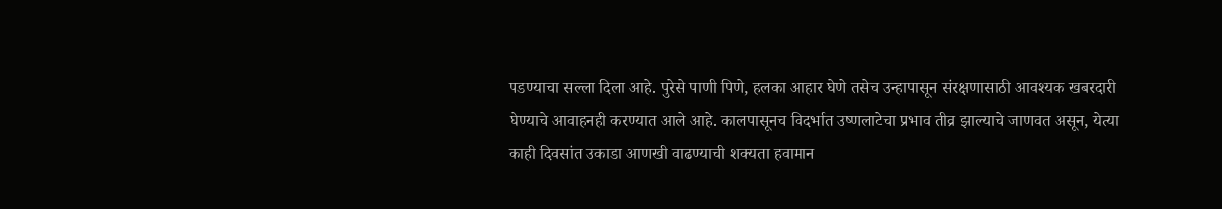पडण्याचा सल्ला दिला आहे. पुरेसे पाणी पिणे, हलका आहार घेणे तसेच उन्हापासून संरक्षणासाठी आवश्यक खबरदारी घेण्याचे आवाहनही करण्यात आले आहे. कालपासूनच विदर्भात उष्णलाटेचा प्रभाव तीव्र झाल्याचे जाणवत असून, येत्या काही दिवसांत उकाडा आणखी वाढण्याची शक्यता हवामान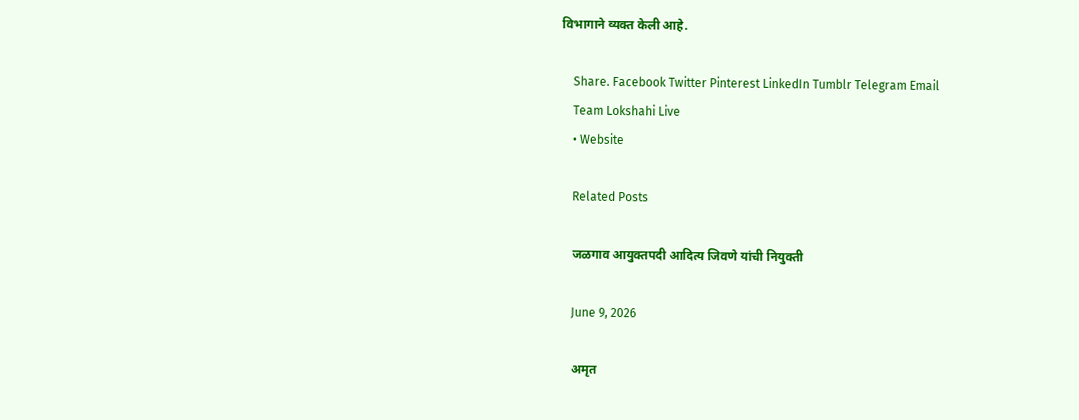विभागाने व्यक्त केली आहे.

    Share. Facebook Twitter Pinterest LinkedIn Tumblr Telegram Email
    Team Lokshahi Live
    • Website

    Related Posts

    जळगाव आयुक्तपदी आदित्य जिवणे यांची नियुक्ती

    June 9, 2026

    अमृत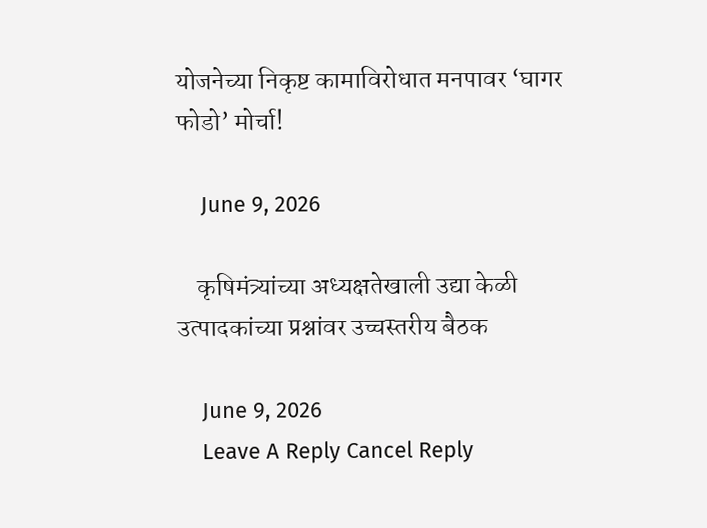योजनेच्या निकृष्ट कामाविरोधात मनपावर ‘घागर फोडो’ मोर्चा!

    June 9, 2026

    कृषिमंत्र्यांच्या अध्यक्षतेखाली उद्या केळी उत्पादकांच्या प्रश्नांवर उच्चस्तरीय बैठक

    June 9, 2026
    Leave A Reply Cancel Reply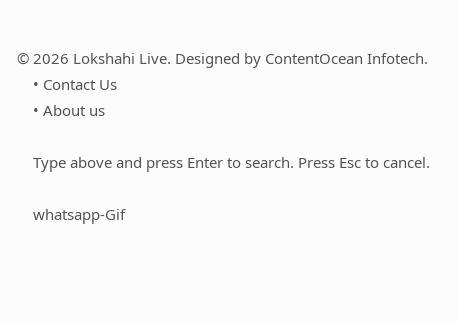© 2026 Lokshahi Live. Designed by ContentOcean Infotech.
    • Contact Us
    • About us

    Type above and press Enter to search. Press Esc to cancel.

    whatsapp-Gif